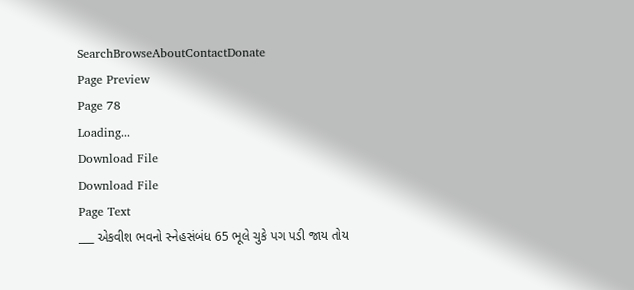SearchBrowseAboutContactDonate
Page Preview
Page 78
Loading...
Download File
Download File
Page Text
___ એકવીશ ભવનો સ્નેહસંબંધ 65 ભૂલે ચુકે પગ પડી જાય તોય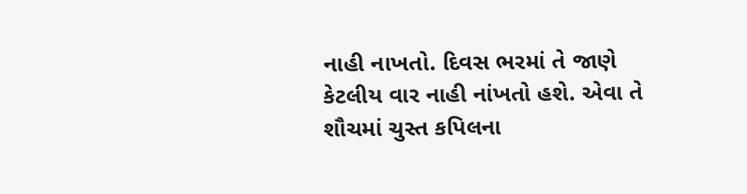નાહી નાખતો. દિવસ ભરમાં તે જાણે કેટલીય વાર નાહી નાંખતો હશે. એવા તે શૌચમાં ચુસ્ત કપિલના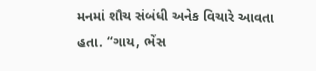મનમાં શૌચ સંબંધી અનેક વિચારે આવતા હતા. “ગાય, ભેંસ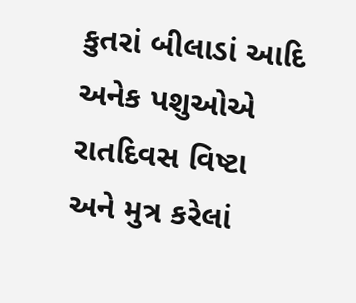કુતરાં બીલાડાં આદિ અનેક પશુઓએ રાતદિવસ વિષ્ટા અને મુત્ર કરેલાં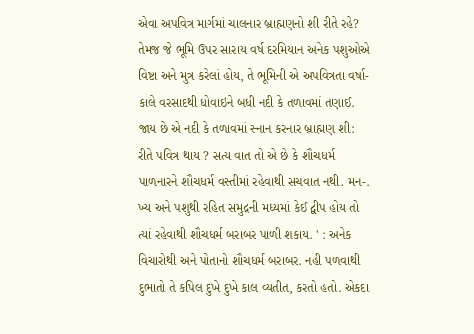એવા અપવિત્ર માર્ગમાં ચાલનાર બ્રાહ્મણનો શી રીતે રહે? તેમજ જે ભૂમિ ઉપર સારાય વર્ષ દરમિયાન અનેક પશુઓએ વિષ્ટા અને મુત્ર કરેલાં હોય, તે ભૂમિની એ અપવિત્રતા વર્ષા- કાલે વરસાદથી ધોવાઇને બધી નદી કે તળાવમાં તણાઈ. જાય છે એ નદી કે તળાવમાં સ્નાન કરનાર બ્રાહ્મણ શી: રીતે પવિત્ર થાય ? સત્ય વાત તો એ છે કે શૌચધર્મ પાળનારને શૌચધર્મ વસ્તીમાં રહેવાથી સચવાત નથી. મન-. ખ્ય અને પશુથી રહિત સમુદ્રની મધ્યમાં કેઈ દ્વીપ હોય તો ત્યાં રહેવાથી શૌચધર્મ બરાબર પાળી શકાય. ' : અનેક વિચારોથી અને પોતાનો શૌચધર્મ બરાબર. નહી પળવાથી દુભાતો તે કપિલ દુખે દુખે કાલ વ્યતીત, કરતો હતો. એકદા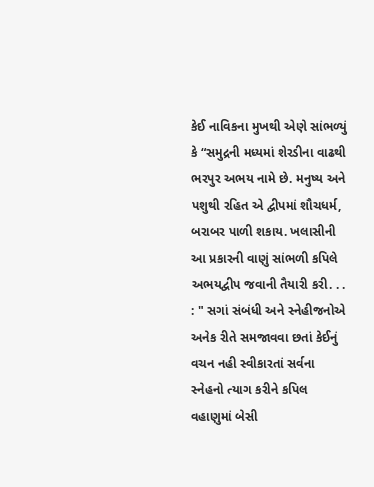કેઈ નાવિકના મુખથી એણે સાંભળ્યું કે “સમુદ્રની મધ્યમાં શેરડીના વાઢથી ભરપુર અભય નામે છે. મનુષ્ય અને પશુથી રહિત એ દ્વીપમાં શૌચધર્મ, બરાબર પાળી શકાય. ખલાસીની આ પ્રકારની વાણું સાંભળી કપિલે અભયદ્વીપ જવાની તૈયારી કરી. . . : " સગાં સંબંધી અને સ્નેહીજનોએ અનેક રીતે સમજાવવા છતાં કેઈનું વચન નહી સ્વીકારતાં સર્વના સ્નેહનો ત્યાગ કરીને કપિલ વહાણુમાં બેસી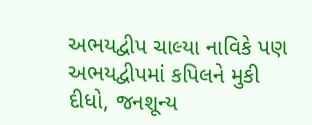અભયદ્વીપ ચાલ્યા નાવિકે પણ અભયદ્વીપમાં કપિલને મુકી દીધો, જનશૂન્ય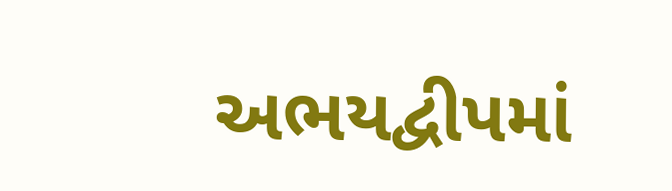અભયદ્વીપમાં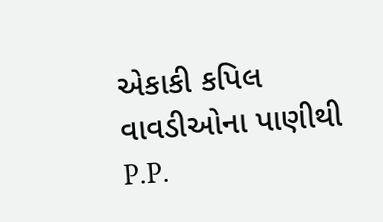એકાકી કપિલ વાવડીઓના પાણીથી P.P.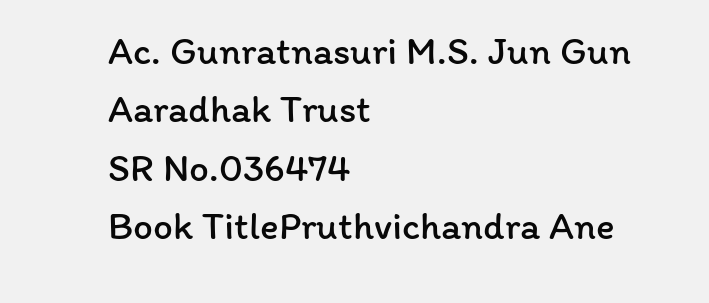Ac. Gunratnasuri M.S. Jun Gun Aaradhak Trust
SR No.036474
Book TitlePruthvichandra Ane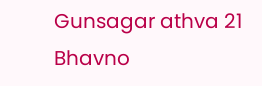Gunsagar athva 21 Bhavno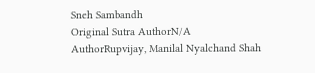Sneh Sambandh
Original Sutra AuthorN/A
AuthorRupvijay, Manilal Nyalchand Shah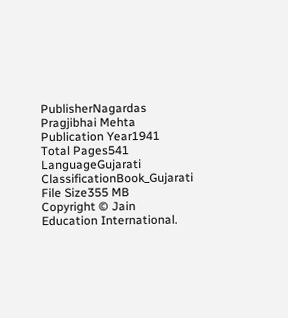PublisherNagardas Pragjibhai Mehta
Publication Year1941
Total Pages541
LanguageGujarati
ClassificationBook_Gujarati
File Size355 MB
Copyright © Jain Education International.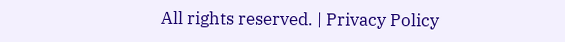All rights reserved. | Privacy Policy